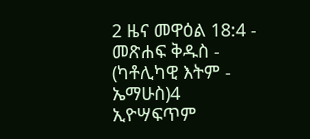2 ዜና መዋዕል 18:4 - መጽሐፍ ቅዱስ - (ካቶሊካዊ እትም - ኤማሁስ)4 ኢዮሣፍጥም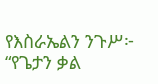የእስራኤልን ንጉሥ፦ “የጌታን ቃል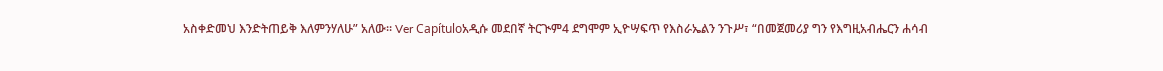አስቀድመህ እንድትጠይቅ እለምንሃለሁ” አለው። Ver Capítuloአዲሱ መደበኛ ትርጒም4 ደግሞም ኢዮሣፍጥ የእስራኤልን ንጉሥ፣ “በመጀመሪያ ግን የእግዚአብሔርን ሐሳብ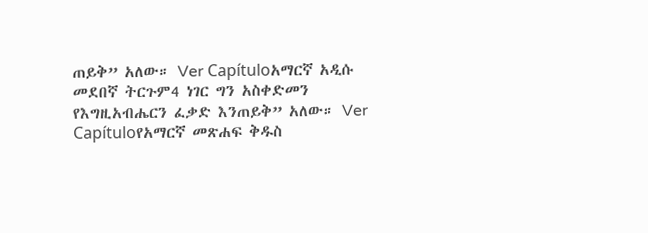ጠይቅ” አለው። Ver Capítuloአማርኛ አዲሱ መደበኛ ትርጉም4 ነገር ግን አስቀድመን የእግዚአብሔርን ፈቃድ እንጠይቅ” አለው። Ver Capítuloየአማርኛ መጽሐፍ ቅዱስ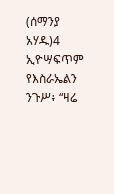(ሰማንያ አሃዱ)4 ኢዮሣፍጥም የእስራኤልን ንጉሥ፥ “ዛሬ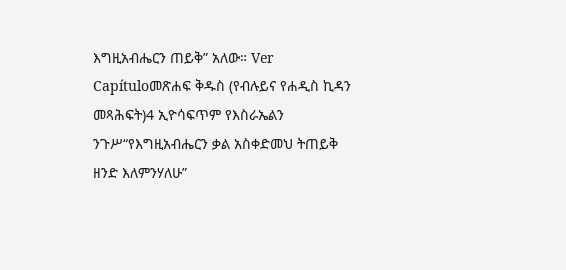እግዚአብሔርን ጠይቅ” አለው። Ver Capítuloመጽሐፍ ቅዱስ (የብሉይና የሐዲስ ኪዳን መጻሕፍት)4 ኢዮሳፍጥም የእስራኤልን ንጉሥ“የእግዚአብሔርን ቃል አስቀድመህ ትጠይቅ ዘንድ እለምንሃለሁ”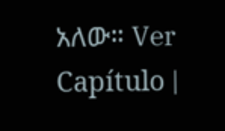አለው። Ver Capítulo |